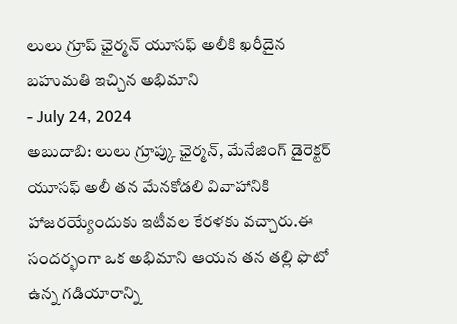లులు గ్రూప్ ఛైర్మన్ యూసఫ్ అలీకి ఖరీదైన బహుమతి ఇచ్చిన అభిమాని
- July 24, 2024
అబుదాబి: లులు గ్రూప్కు ఛైర్మన్, మేనేజింగ్ డైరెక్టర్ యూసఫ్ అలీ తన మేనకోడలి వివాహానికి హాజరయ్యేందుకు ఇటీవల కేరళకు వచ్చారు.ఈ సందర్భంగా ఒక అభిమాని ఆయన తన తల్లి ఫొటో ఉన్న గడియారాన్ని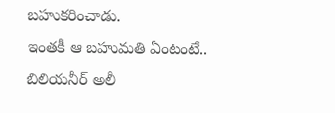బహుకరించాడు.
ఇంతకీ ఆ బహుమతి ఏంటంటే.. బిలియనీర్ అలీ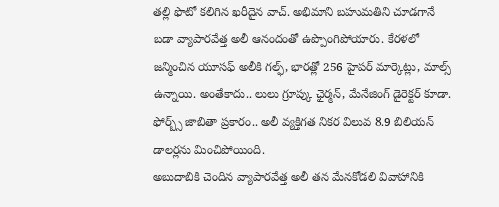తల్లి ఫొటో కలిగిన ఖరీదైన వాచ్. అభిమాని బహుమతిని చూడగానే బడా వ్యాపారవేత్త అలీ ఆనందంతో ఉప్పొంగిపోయారు. కేరళలో జన్మించిన యూసఫ్ అలీకి గల్ఫ్, భారత్లో 256 హైపర్ మార్కెట్లు, మాల్స్ ఉన్నాయి. అంతేకాదు.. లులు గ్రూప్కు ఛైర్మన్, మేనేజింగ్ డైరెక్టర్ కూడా. ఫోర్బ్స్ జాబితా ప్రకారం.. అలీ వ్యక్తిగత నికర విలువ 8.9 బిలియన్ డాలర్లను మించిపోయింది.
అబుదాబికి చెందిన వ్యాపారవేత్త అలీ తన మేనకోడలి వివాహానికి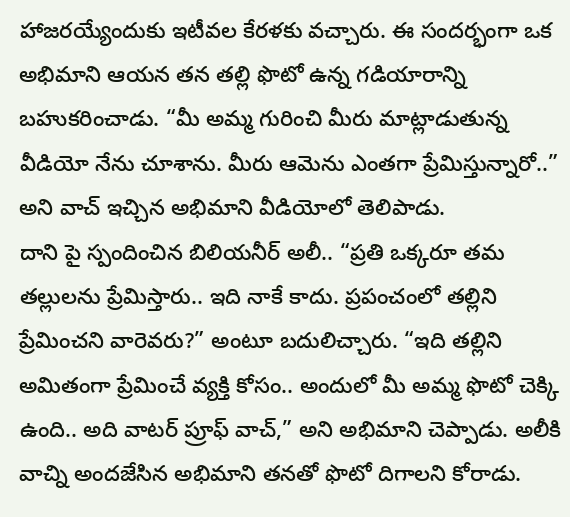హాజరయ్యేందుకు ఇటీవల కేరళకు వచ్చారు. ఈ సందర్భంగా ఒక అభిమాని ఆయన తన తల్లి ఫొటో ఉన్న గడియారాన్ని బహుకరించాడు. “మీ అమ్మ గురించి మీరు మాట్లాడుతున్న వీడియో నేను చూశాను. మీరు ఆమెను ఎంతగా ప్రేమిస్తున్నారో..” అని వాచ్ ఇచ్చిన అభిమాని వీడియోలో తెలిపాడు.
దాని పై స్పందించిన బిలియనీర్ అలీ.. “ప్రతి ఒక్కరూ తమ తల్లులను ప్రేమిస్తారు.. ఇది నాకే కాదు. ప్రపంచంలో తల్లిని ప్రేమించని వారెవరు?” అంటూ బదులిచ్చారు. “ఇది తల్లిని అమితంగా ప్రేమించే వ్యక్తి కోసం.. అందులో మీ అమ్మ ఫొటో చెక్కి ఉంది.. అది వాటర్ ప్రూఫ్ వాచ్,” అని అభిమాని చెప్పాడు. అలీకి వాచ్ని అందజేసిన అభిమాని తనతో ఫొటో దిగాలని కోరాడు.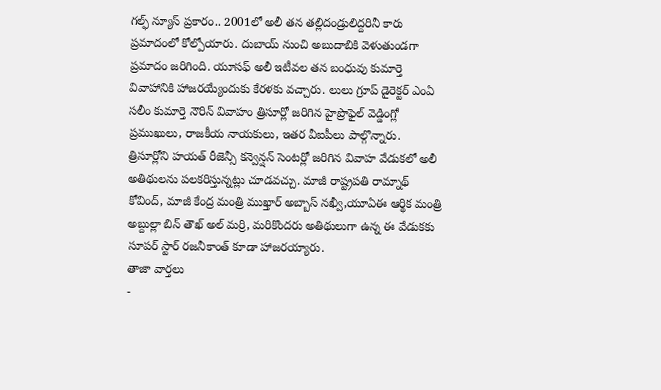గల్ఫ్ న్యూస్ ప్రకారం.. 2001లో అలీ తన తల్లిదండ్రులిద్దరినీ కారు ప్రమాదంలో కోల్పోయారు. దుబాయ్ నుంచి అబుదాబికి వెళుతుండగా ప్రమాదం జరిగింది. యూసఫ్ అలీ ఇటీవల తన బంధువు కుమార్తె వివాహానికి హాజరయ్యేందుకు కేరళకు వచ్చారు. లులు గ్రూప్ డైరెక్టర్ ఎంఏ సలీం కుమార్తె నౌరిన్ వివాహం త్రిసూర్లో జరిగిన హైప్రొఫైల్ వెడ్డింగ్లో ప్రముఖులు, రాజకీయ నాయకులు, ఇతర వీఐపీలు పాల్గొన్నారు.
త్రిసూర్లోని హయత్ రీజెన్సీ కన్వెన్షన్ సెంటర్లో జరిగిన వివాహ వేడుకలో అలీ అతిథులను పలకరిస్తున్నట్లు చూడవచ్చు. మాజీ రాష్ట్రపతి రామ్నాథ్ కోవింద్, మాజీ కేంద్ర మంత్రి ముఖ్తార్ అబ్బాస్ నఖ్వీ,యూఏఈ ఆర్థిక మంత్రి అబ్దుల్లా బిన్ తౌఖ్ అల్ మర్రి, మరికొందరు అతిథులుగా ఉన్న ఈ వేడుకకు సూపర్ స్టార్ రజనీకాంత్ కూడా హాజరయ్యారు.
తాజా వార్తలు
-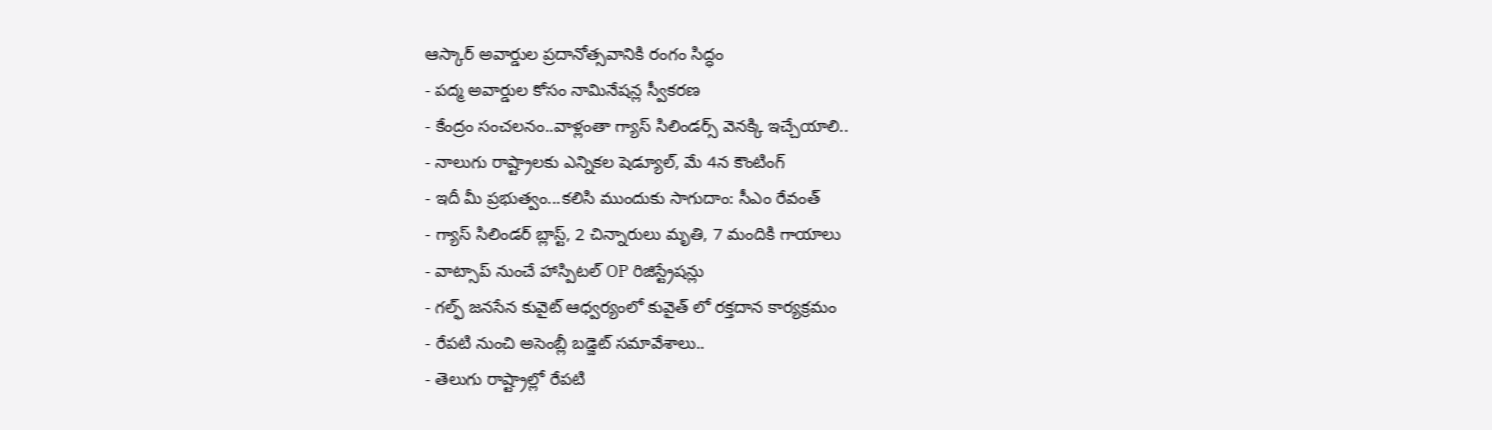ఆస్కార్ అవార్డుల ప్రదానోత్సవానికి రంగం సిద్ధం
- పద్మ అవార్డుల కోసం నామినేషన్ల స్వీకరణ
- కేంద్రం సంచలనం..వాళ్లంతా గ్యాస్ సిలిండర్స్ వెనక్కి ఇచ్చేయాలి..
- నాలుగు రాష్ట్రాలకు ఎన్నికల షెడ్యూల్, మే 4న కౌంటింగ్
- ఇదీ మీ ప్రభుత్వం...కలిసి ముందుకు సాగుదాం: సీఎం రేవంత్
- గ్యాస్ సిలిండర్ బ్లాస్ట్, 2 చిన్నారులు మృతి, 7 మందికి గాయాలు
- వాట్సాప్ నుంచే హాస్పిటల్ OP రిజిస్ట్రేషన్లు
- గల్ఫ్ జనసేన కువైట్ ఆధ్వర్యంలో కువైత్ లో రక్తదాన కార్యక్రమం
- రేపటి నుంచి అసెంబ్లీ బడ్జెట్ సమావేశాలు..
- తెలుగు రాష్ట్రాల్లో రేపటి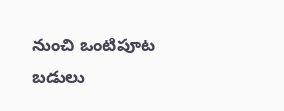నుంచి ఒంటిపూట బడులు